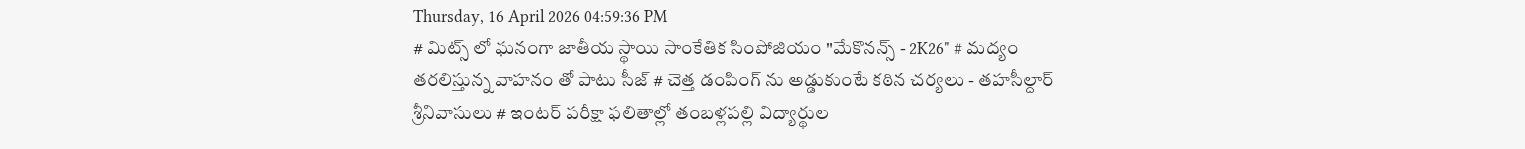Thursday, 16 April 2026 04:59:36 PM
# మిట్స్ లో ఘనంగా జాతీయ స్థాయి సాంకేతిక సింపోజియం "మేకొనన్స్ - 2K26" # మద్యం తరలిస్తున్న వాహనం తో పాటు సీజ్ # చెత్త డంపింగ్ ను అడ్డుకుంటే కఠిన చర్యలు - తహసీల్దార్ శ్రీనివాసులు # ఇంటర్ పరీక్షా ఫలితాల్లో తంబళ్లపల్లి విద్యార్థుల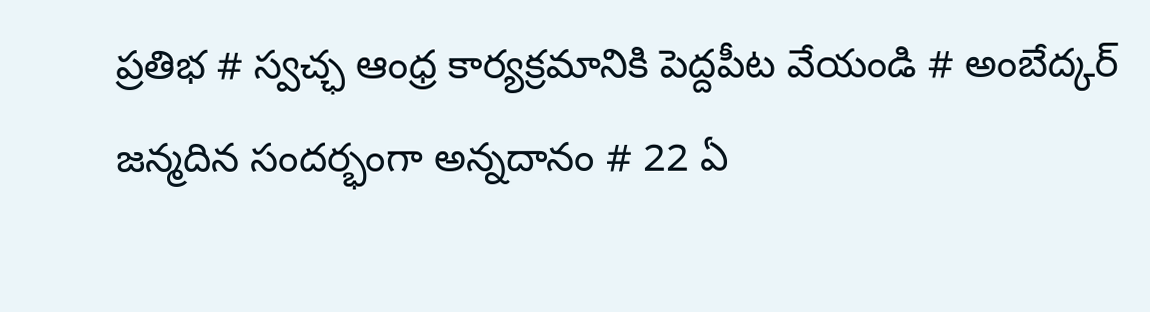ప్రతిభ # స్వచ్ఛ ఆంధ్ర కార్యక్రమానికి పెద్దపీట వేయండి # అంబేద్కర్ జన్మదిన సందర్భంగా అన్నదానం # 22 ఏ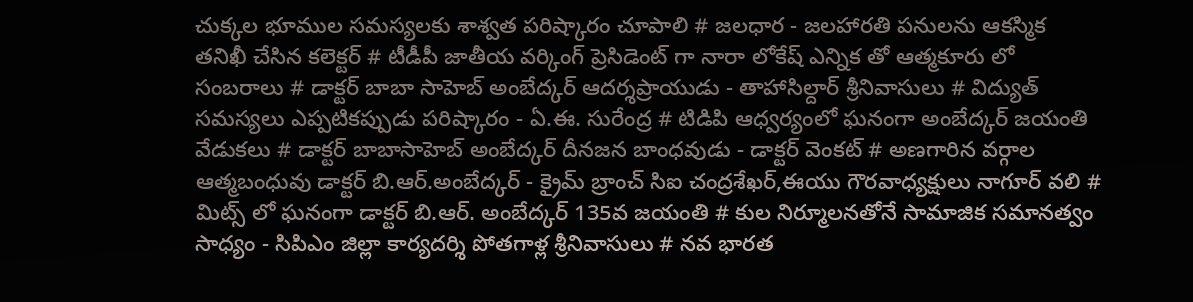చుక్కల భూముల సమస్యలకు శాశ్వత పరిష్కారం చూపాలి # జలధార - జలహారతి పనులను ఆకస్మిక తనిఖీ చేసిన కలెక్టర్ # టీడీపీ జాతీయ వర్కింగ్ ప్రెసిడెంట్ గా నారా లోకేష్ ఎన్నిక తో ఆత్మకూరు లో సంబరాలు # డాక్టర్ బాబా సాహెబ్ అంబేద్కర్ ఆదర్శప్రాయుడు - తాహాసిల్దార్ శ్రీనివాసులు # విద్యుత్ సమస్యలు ఎప్పటికప్పుడు పరిష్కారం - ఏ.ఈ. సురేంద్ర # టిడిపి ఆధ్వర్యంలో ఘనంగా అంబేద్కర్ జయంతి వేడుకలు # డాక్టర్ బాబాసాహెబ్ అంబేద్కర్ దీనజన బాంధవుడు - డాక్టర్ వెంకట్ # అణగారిన వర్గాల ఆత్మబంధువు డాక్టర్ బి.ఆర్.అంబేద్కర్ - క్రైమ్ బ్రాంచ్ సిఐ చంద్రశేఖర్,ఈయు గౌరవాధ్యక్షులు నాగూర్ వలి # మిట్స్ లో ఘనంగా డాక్టర్ బి.ఆర్. అంబేద్కర్ 135వ జయంతి # కుల నిర్మూలనతోనే సామాజిక సమానత్వం సాధ్యం - సిపిఎం జిల్లా కార్యదర్శి పోతగాళ్ల శ్రీనివాసులు # నవ భారత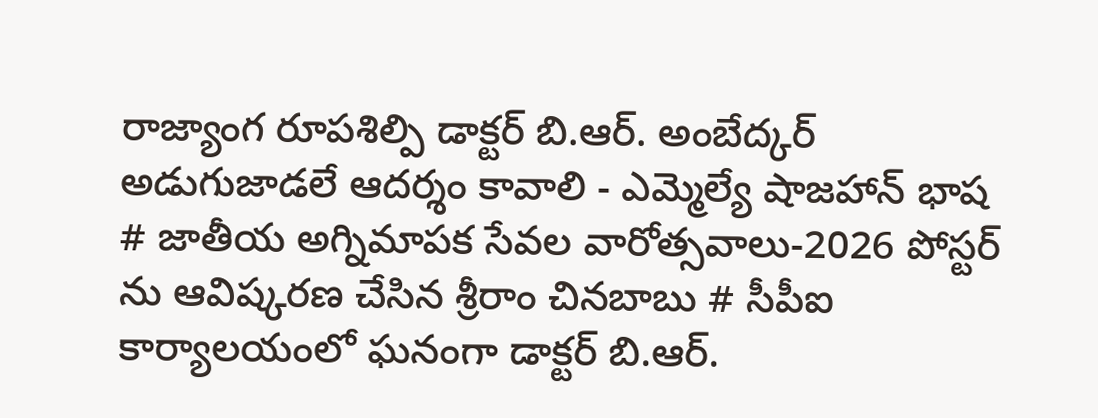రాజ్యాంగ రూపశిల్పి డాక్టర్ బి.ఆర్. అంబేద్కర్ అడుగుజాడలే ఆదర్శం కావాలి - ఎమ్మెల్యే షాజహాన్ భాష # జాతీయ అగ్నిమాపక సేవల వారోత్సవాలు-2026 పోస్టర్ ను ఆవిష్కరణ చేసిన శ్రీరాం చినబాబు # సీపీఐ కార్యాలయంలో ఘనంగా డాక్టర్ బి.ఆర్.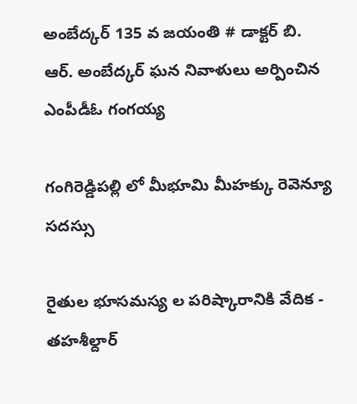అంబేద్కర్ 135 వ జయంతి # డాక్టర్ బి. ఆర్. అంబేద్కర్ ఘన నివాళులు అర్పించిన ఎంపీడీఓ గంగయ్య

గంగిరెడ్డిపల్లి లో మీభూమి మీహక్కు రెవెన్యూ సదస్సు

రైతుల భూసమస్య ల పరిష్కారానికి వేదిక - తహశీల్దార్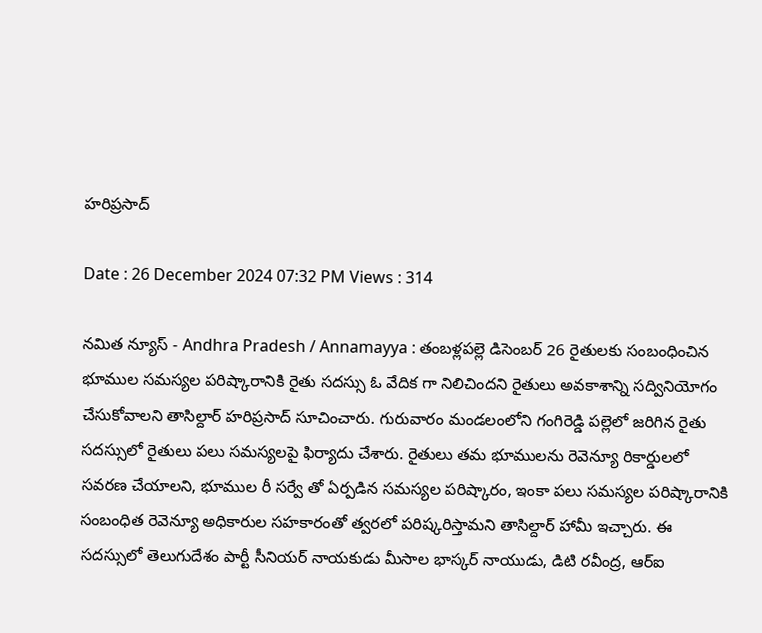హరిప్రసాద్

Date : 26 December 2024 07:32 PM Views : 314

నమిత న్యూస్ - Andhra Pradesh / Annamayya : తంబళ్లపల్లె డిసెంబర్ 26 రైతులకు సంబంధించిన భూముల సమస్యల పరిష్కారానికి రైతు సదస్సు ఓ వేదిక గా నిలిచిందని రైతులు అవకాశాన్ని సద్వినియోగం చేసుకోవాలని తాసిల్దార్ హరిప్రసాద్ సూచించారు. గురువారం మండలంలోని గంగిరెడ్డి పల్లెలో జరిగిన రైతు సదస్సులో రైతులు పలు సమస్యలపై ఫిర్యాదు చేశారు. రైతులు తమ భూములను రెవెన్యూ రికార్డులలో సవరణ చేయాలని, భూముల రీ సర్వే తో ఏర్పడిన సమస్యల పరిష్కారం, ఇంకా పలు సమస్యల పరిష్కారానికి సంబంధిత రెవెన్యూ అధికారుల సహకారంతో త్వరలో పరిష్కరిస్తామని తాసిల్దార్ హామీ ఇచ్చారు. ఈ సదస్సులో తెలుగుదేశం పార్టీ సీనియర్ నాయకుడు మీసాల భాస్కర్ నాయుడు, డిటి రవీంద్ర, ఆర్ఐ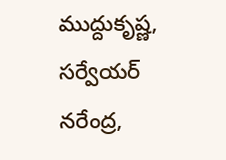ముద్దుకృష్ణ, సర్వేయర్ నరేంద్ర,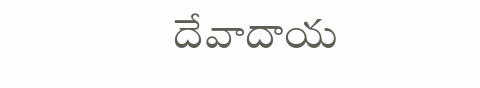దేవాదాయ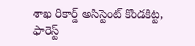శాఖ రికార్డ్ అసిస్టెంట్ కొండకిట్ట, ఫారెస్ట్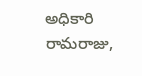అధికారి రామరాజు,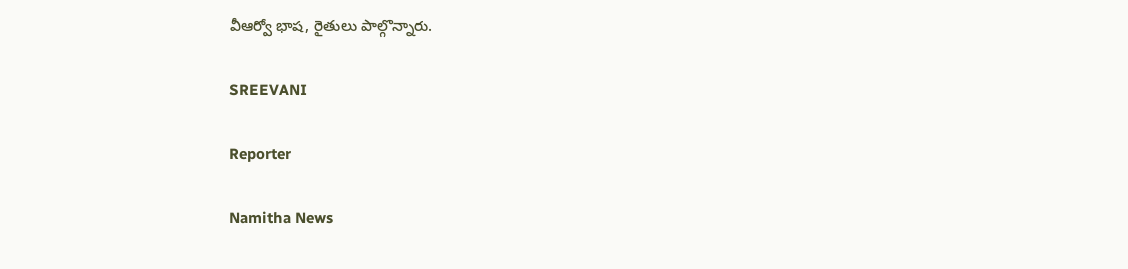వీఆర్వో భాష, రైతులు పాల్గొన్నారు.

SREEVANI

Reporter

Namitha News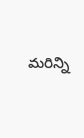మరిన్ని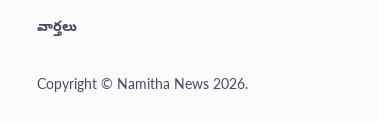వార్తలు

Copyright © Namitha News 2026.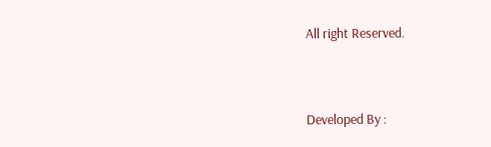All right Reserved.



Developed By :